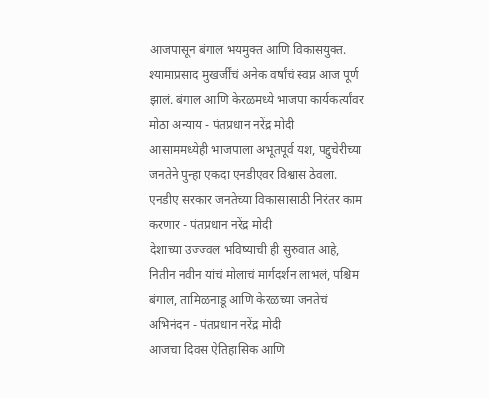आजपासून बंगाल भयमुक्त आणि विकासयुक्त. श्यामाप्रसाद मुखर्जींचं अनेक वर्षांचं स्वप्न आज पूर्ण झालं. बंगाल आणि केरळमध्ये भाजपा कार्यकर्त्यांवर मोठा अन्याय - पंतप्रधान नरेंद्र मोदी
आसाममध्येही भाजपाला अभूतपूर्व यश, पद्दुचेरीच्या जनतेने पुन्हा एकदा एनडीएवर विश्वास ठेवला. एनडीए सरकार जनतेच्या विकासासाठी निरंतर काम करणार - पंतप्रधान नरेंद्र मोदी
देशाच्या उज्ज्वल भविष्याची ही सुरुवात आहे, नितीन नवीन यांचं मोलाचं मार्गदर्शन लाभलं, पश्चिम बंगाल, तामिळनाडू आणि केरळच्या जनतेचं अभिनंदन - पंतप्रधान नरेंद्र मोदी
आजचा दिवस ऐतिहासिक आणि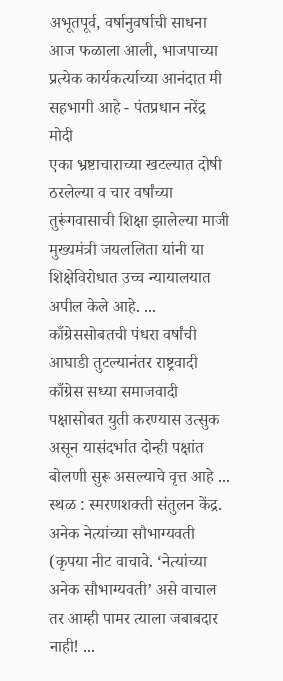अभूतपूर्व, वर्षानुवर्षाची साधना आज फळाला आली, भाजपाच्या प्रत्येक कार्यकर्त्याच्या आनंदात मी सहभागी आहे - पंतप्रधान नरेंद्र मोदी
एका भ्रष्टाचाराच्या खटल्यात दोषी ठरलेल्या व चार वर्षांच्या तुरूंगवासाची शिक्षा झालेल्या माजी मुख्यमंत्री जयललिता यांनी या शिक्षेविरोधात उच्च न्यायालयात अपील केले आहे. ...
काँग्रेससोबतची पंधरा वर्षांची आघाडी तुटल्यानंतर राष्ट्रवादी काँग्रेस सध्या समाजवादी पक्षासोबत युती करण्यास उत्सुक असून यासंदर्भात दोन्ही पक्षांत बोलणी सुरू असल्याचे वृत्त आहे ...
स्थळ : स्मरणशक्ती संतुलन केंद्र. अनेक नेत्यांच्या सौभाग्यवती (कृपया नीट वाचावे. ‘नेत्यांच्या अनेक सौभाग्यवती’ असे वाचाल तर आम्ही पामर त्याला जबाबदार नाही! ...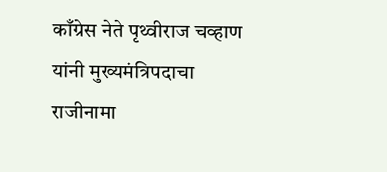काँग्रेस नेते पृथ्वीराज चव्हाण यांनी मुख्यमंत्रिपदाचा राजीनामा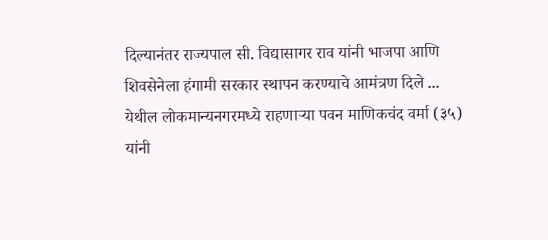दिल्यानंतर राज्यपाल सी. विद्यासागर राव यांनी भाजपा आणि शिवसेनेला हंगामी सरकार स्थापन करण्याचे आमंत्रण दिले ...
येथील लोकमान्यनगरमध्ये राहणाऱ्या पवन माणिकचंद वर्मा (३५) यांनी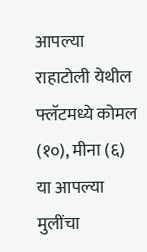आपल्या राहाटोली येथील फ्लॅटमध्ये कोमल (१०), मीना (६) या आपल्या मुलींचा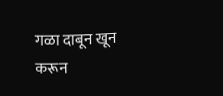गळा दाबून खून करून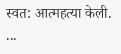स्वत: आत्महत्या केली. ...